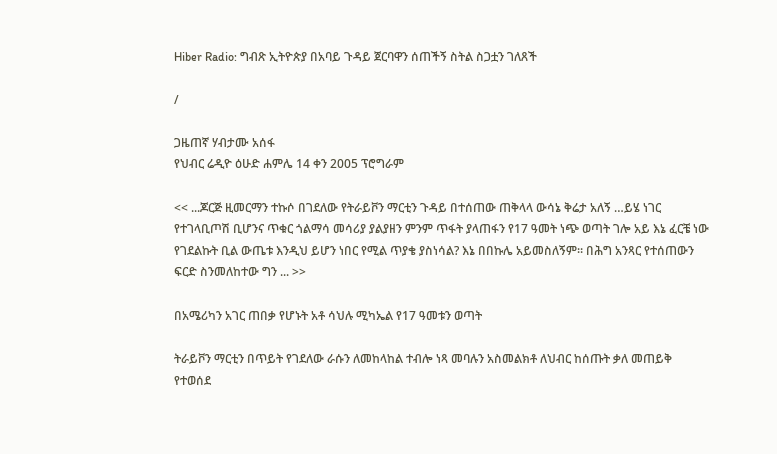Hiber Radio: ግብጽ ኢትዮጵያ በአባይ ጉዳይ ጀርባዋን ሰጠችኝ ስትል ስጋቷን ገለጸች

/

ጋዜጠኛ ሃብታሙ አሰፋ
የህብር ሬዲዮ ዕሁድ ሐምሌ 14 ቀን 2005 ፕሮግራም

<< ...ጆርጅ ዚመርማን ተኩሶ በገደለው የትራይቮን ማርቲን ጉዳይ በተሰጠው ጠቅላላ ውሳኔ ቅሬታ አለኝ …ይሄ ነገር የተገላቢጦሽ ቢሆንና ጥቁር ጎልማሳ መሳሪያ ያልያዘን ምንም ጥፋት ያላጠፋን የ17 ዓመት ነጭ ወጣት ገሎ አይ እኔ ፈርቼ ነው የገደልኩት ቢል ውጤቱ እንዲህ ይሆን ነበር የሚል ጥያቄ ያስነሳል? እኔ በበኩሌ አይመስለኝም። በሕግ አንጻር የተሰጠውን ፍርድ ስንመለከተው ግን ... >>

በአሜሪካን አገር ጠበቃ የሆኑት አቶ ሳህሉ ሚካኤል የ17 ዓመቱን ወጣት

ትራይቮን ማርቲን በጥይት የገደለው ራሱን ለመከላከል ተብሎ ነጻ መባሉን አስመልክቶ ለህብር ከሰጡት ቃለ መጠይቅ የተወሰደ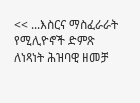<< ...እስርና ማስፈራራት የሚሊዮኖች ድምጽ ለነጻነት ሕዝባዊ ዘመቻ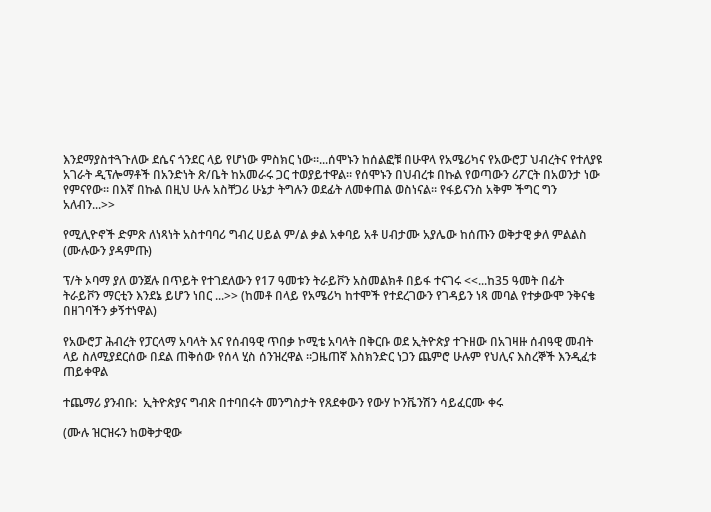እንደማያስተጓጉለው ደሴና ጎንደር ላይ የሆነው ምስክር ነው።...ሰሞኑን ከሰልፎቹ በሁዋላ የአሜሪካና የአውሮፓ ህብረትና የተለያዩ አገራት ዲፕሎማቶች በአንድነት ጽ/ቤት ከአመራሩ ጋር ተወያይተዋል። የሰሞኑን በህብረቱ በኩል የወጣውን ሪፖርት በአወንታ ነው የምናየው። በእኛ በኩል በዚህ ሁሉ አስቸጋሪ ሁኔታ ትግሉን ወደፊት ለመቀጠል ወስነናል። የፋይናንስ አቅም ችግር ግን አለብን...>>

የሚሊዮኖች ድምጽ ለነጻነት አስተባባሪ ግብረ ሀይል ም/ል ቃል አቀባይ አቶ ሀብታሙ አያሌው ከሰጡን ወቅታዊ ቃለ ምልልስ (ሙሉውን ያዳምጡ)

ፕ/ት ኦባማ ያለ ወንጀሉ በጥይት የተገደለውን የ17 ዓመቱን ትራይቮን አስመልክቶ በይፋ ተናገሩ <<...ከ35 ዓመት በፊት ትራይቮን ማርቲን እንደኔ ይሆን ነበር ...>> (ከመቶ በላይ የአሜሪካ ከተሞች የተደረገውን የገዳይን ነጻ መባል የተቃውሞ ንቅናቄ በዘገባችን ቃኝተነዋል)

የአውሮፓ ሕብረት የፓርላማ አባላት እና የሰብዓዊ ጥበቃ ኮሚቴ አባላት በቅርቡ ወደ ኢትዮጵያ ተጉዘው በአገዛዙ ሰብዓዊ መብት ላይ ስለሚያደርሰው በደል ጠቅሰው የሰላ ሂስ ሰንዝረዋል ።ጋዜጠኛ እስክንድር ነጋን ጨምሮ ሁሉም የህሊና እስረኞች እንዲፈቱ ጠይቀዋል

ተጨማሪ ያንብቡ:  ኢትዮጵያና ግብጽ በተባበሩት መንግስታት የጸደቀውን የውሃ ኮንቬንሽን ሳይፈርሙ ቀሩ

(ሙሉ ዝርዝሩን ከወቅታዊው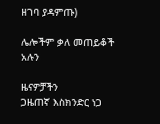ዘገባ ያዳምጡ)

ሌሎችም ቃለ መጠይቆች አሉን

ዜናዎቻችን
ጋዜጠኛ እስክንድር ነጋ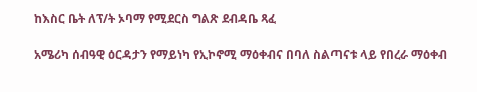ከእስር ቤት ለፕ/ት ኦባማ የሚደርስ ግልጽ ደብዳቤ ጻፈ

አሜሪካ ሰብዓዊ ዕርዳታን የማይነካ የኢኮኖሚ ማዕቀብና በባለ ስልጣናቱ ላይ የበረራ ማዕቀብ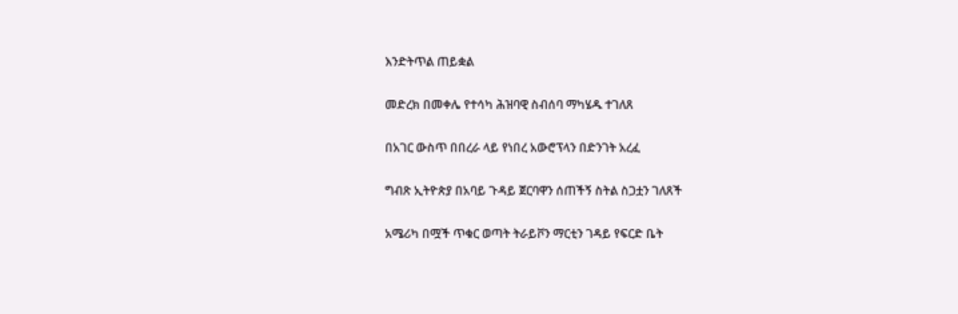እንድትጥል ጠይቋል

መድረክ በመቀሌ የተሳካ ሕዝባዊ ስብሰባ ማካሄዱ ተገለጸ

በአገር ውስጥ በበረራ ላይ የነበረ አውሮፕላን በድንገት አረፈ

ግብጽ ኢትዮጵያ በአባይ ጉዳይ ጀርባዋን ሰጠችኝ ስትል ስጋቷን ገለጸች

አሜሪካ በሟች ጥቁር ወጣት ትራይቮን ማርቲን ገዳይ የፍርድ ቤት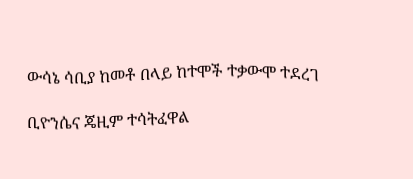ውሳኔ ሳቢያ ከመቶ በላይ ከተሞች ተቃውሞ ተደረገ

ቢዮንሴና ጄዚም ተሳትፈዋል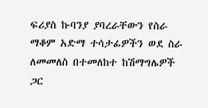ፍሪያስ ኩባንያ ያባረራቸውን የስራ ማቆም አድማ ተሳታፊዎችን ወደ ስራ ለመመለስ በተመለከተ ከሽማግሌዎች ጋር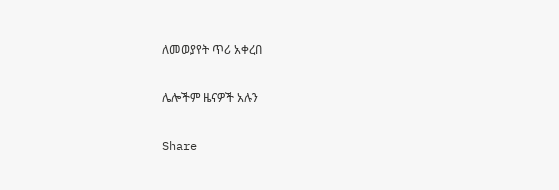ለመወያየት ጥሪ አቀረበ

ሌሎችም ዜናዎች አሉን

Share